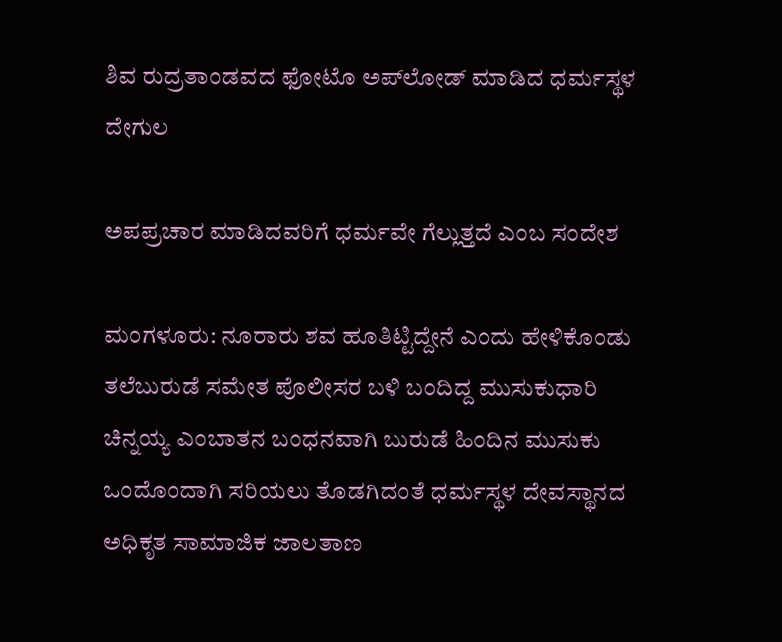ಶಿವ ರುದ್ರತಾಂಡವದ ಫೋಟೊ ಅಪ್‌ಲೋಡ್‌ ಮಾಡಿದ ಧರ್ಮಸ್ಥಳ ದೇಗುಲ

ಅಪಪ್ರಚಾರ ಮಾಡಿದವರಿಗೆ ಧರ್ಮವೇ ಗೆಲ್ಲುತ್ತದೆ ಎಂಬ ಸಂದೇಶ

ಮಂಗಳೂರು: ನೂರಾರು ಶವ ಹೂತಿಟ್ಟಿದ್ದೇನೆ ಎಂದು ಹೇಳಿಕೊಂಡು ತಲೆಬುರುಡೆ ಸಮೇತ ಪೊಲೀಸರ ಬಳಿ ಬಂದಿದ್ದ ಮುಸುಕುಧಾರಿ ಚಿನ್ನಯ್ಯ ಎಂಬಾತನ ಬಂಧನವಾಗಿ ಬುರುಡೆ ಹಿಂದಿನ ಮುಸುಕು ಒಂದೊಂದಾಗಿ ಸರಿಯಲು ತೊಡಗಿದಂತೆ ಧರ್ಮಸ್ಥಳ ದೇವಸ್ಥಾನದ ಅಧಿಕೃತ ಸಾಮಾಜಿಕ ಜಾಲತಾಣ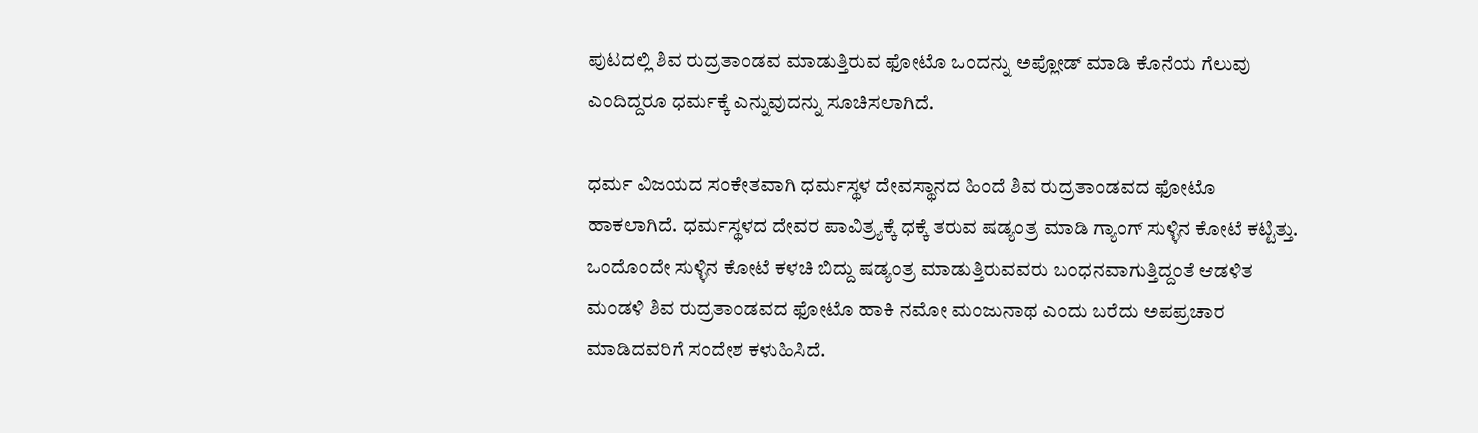ಪುಟದಲ್ಲಿ ಶಿವ ರುದ್ರತಾಂಡವ ಮಾಡುತ್ತಿರುವ ಫೋಟೊ ಒಂದನ್ನು ಅಪ್ಲೋಡ್‌ ಮಾಡಿ ಕೊನೆಯ ಗೆಲುವು ಎಂದಿದ್ದರೂ ಧರ್ಮಕ್ಕೆ ಎನ್ನುವುದನ್ನು ಸೂಚಿಸಲಾಗಿದೆ.

ಧರ್ಮ ವಿಜಯದ ಸಂಕೇತವಾಗಿ ಧರ್ಮಸ್ಥಳ ದೇವಸ್ಥಾನದ ಹಿಂದೆ ಶಿವ ರುದ್ರತಾಂಡವದ ಫೋಟೊ ಹಾಕಲಾಗಿದೆ. ಧರ್ಮಸ್ಥಳದ ದೇವರ ಪಾವಿತ್ರ್ಯಕ್ಕೆ ಧಕ್ಕೆ ತರುವ ಷಡ್ಯಂತ್ರ ಮಾಡಿ ಗ್ಯಾಂಗ್‌ ಸುಳ್ಳಿನ ಕೋಟೆ ಕಟ್ಟಿತ್ತು. ಒಂದೊಂದೇ ಸುಳ್ಳಿನ ಕೋಟೆ ಕಳಚಿ ಬಿದ್ದು ಷಡ್ಯಂತ್ರ ಮಾಡುತ್ತಿರುವವರು ಬಂಧನವಾಗುತ್ತಿದ್ದಂತೆ ಆಡಳಿತ ಮಂಡಳಿ ಶಿವ ರುದ್ರತಾಂಡವದ ಫೋಟೊ ಹಾಕಿ ನಮೋ ಮಂಜುನಾಥ ಎಂದು ಬರೆದು ಅಪಪ್ರಚಾರ ಮಾಡಿದವರಿಗೆ ಸಂದೇಶ ಕಳುಹಿಸಿದೆ.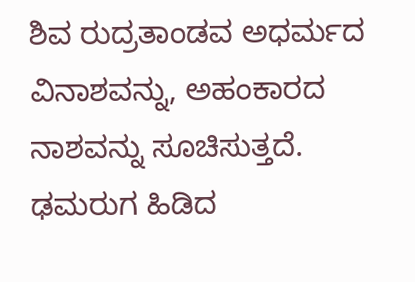ಶಿವ ರುದ್ರತಾಂಡವ ಅಧರ್ಮದ ವಿನಾಶವನ್ನು, ಅಹಂಕಾರದ ನಾಶವನ್ನು ಸೂಚಿಸುತ್ತದೆ. ಢಮರುಗ ಹಿಡಿದ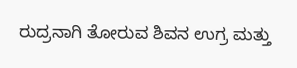ರುದ್ರನಾಗಿ ತೋರುವ ಶಿವನ ಉಗ್ರ ಮತ್ತು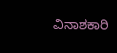ವಿನಾಶಕಾರಿ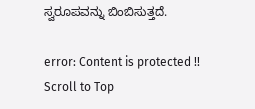ಸ್ವರೂಪವನ್ನು ಬಿಂಬಿಸುತ್ತದೆ.

error: Content is protected !!
Scroll to Top